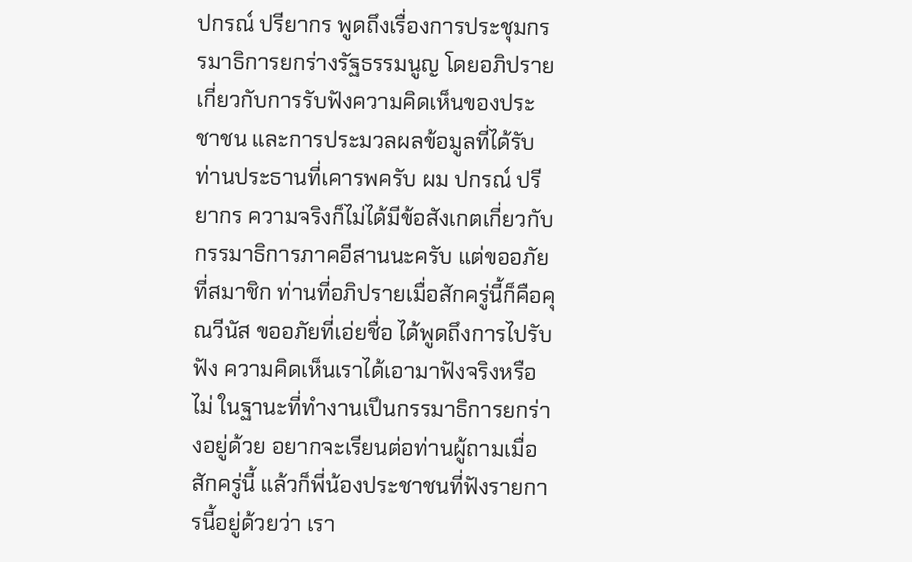ปกรณ์ ปรียากร พูดถึงเรื่องการประชุมกรรมาธิการยกร่างรัฐธรรมนูญ โดยอภิปรายเกี่ยวกับการรับฟังความคิดเห็นของประชาชน และการประมวลผลข้อมูลที่ได้รับ
ท่านประธานที่เคารพครับ ผม ปกรณ์ ปรียากร ความจริงก็ไม่ได้มีข้อสังเกตเกี่ยวกับกรรมาธิการภาคอีสานนะครับ แต่ขออภัยที่สมาชิก ท่านที่อภิปรายเมื่อสักครู่นี้ก็คือคุณวีนัส ขออภัยที่เอ่ยชื่อ ได้พูดถึงการไปรับฟัง ความคิดเห็นเราได้เอามาฟังจริงหรือไม่ ในฐานะที่ทำงานเปึนกรรมาธิการยกร่างอยู่ด้วย อยากจะเรียนต่อท่านผู้ถามเมื่อสักครู่นี้ แล้วก็พี่น้องประชาชนที่ฟังรายการนี้อยู่ด้วยว่า เรา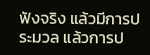ฟังจริง แล้วมีการประมวล แล้วการป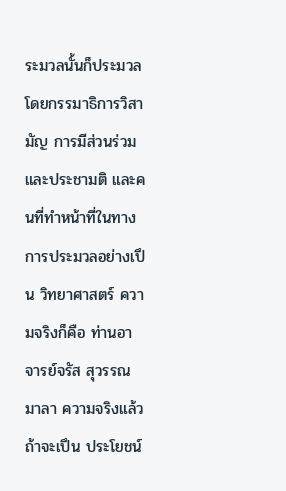ระมวลนั้นก็ประมวลโดยกรรมาธิการวิสามัญ การมีส่วนร่วมและประชามติ และคนที่ทำหน้าที่ในทางการประมวลอย่างเปึน วิทยาศาสตร์ ความจริงก็คือ ท่านอาจารย์จรัส สุวรรณมาลา ความจริงแล้วถ้าจะเปึน ประโยชน์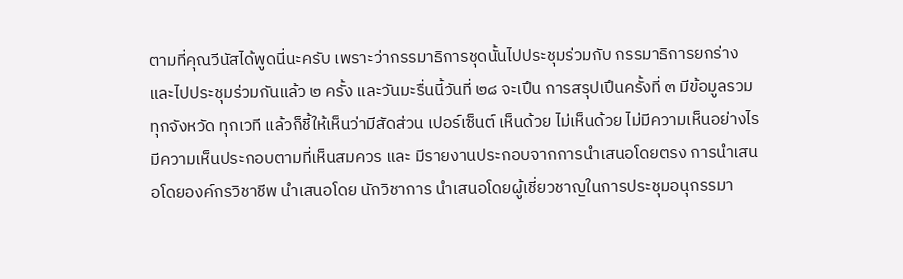ตามที่คุณวีนัสได้พูดนี่นะครับ เพราะว่ากรรมาธิการชุดนั้นไปประชุมร่วมกับ กรรมาธิการยกร่างและไปประชุมร่วมกันแล้ว ๒ ครั้ง และวันมะรื่นนี้วันที่ ๒๘ จะเปึน การสรุปเปึนครั้งที่ ๓ มีข้อมูลรวมทุกจังหวัด ทุกเวที แล้วก็ชี้ให้เห็นว่ามีสัดส่วน เปอร์เซ็นต์ เห็นด้วย ไม่เห็นด้วย ไม่มีความเห็นอย่างไร มีความเห็นประกอบตามที่เห็นสมควร และ มีรายงานประกอบจากการนำเสนอโดยตรง การนำเสนอโดยองค์กรวิชาชีพ นำเสนอโดย นักวิชาการ นำเสนอโดยผู้เชี่ยวชาญในการประชุมอนุกรรมา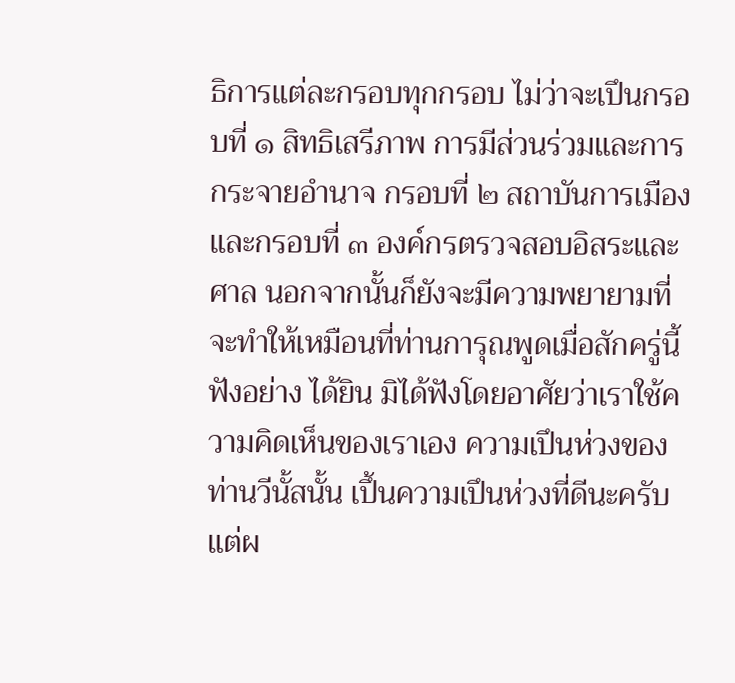ธิการแต่ละกรอบทุกกรอบ ไม่ว่าจะเปึนกรอบที่ ๑ สิทธิเสรีภาพ การมีส่วนร่วมและการกระจายอำนาจ กรอบที่ ๒ สถาบันการเมือง และกรอบที่ ๓ องค์กรตรวจสอบอิสระและศาล นอกจากนั้นก็ยังจะมีความพยายามที่จะทำให้เหมือนที่ท่านการุณพูดเมื่อสักครู่นี้ ฟังอย่าง ได้ยิน มิได้ฟังโดยอาศัยว่าเราใช้ความคิดเห็นของเราเอง ความเปึนห่วงของท่านวีนั้สนั้น เปึ้นความเปึนห่วงที่ดีนะครับ แต่ผ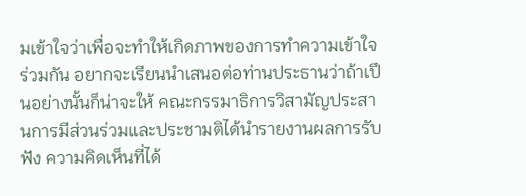มเข้าใจว่าเพื่อจะทําให้เกิดภาพของการทําความเข้าใจ ร่วมกัน อยากจะเรียนนำเสนอต่อท่านประธานว่าถ้าเปึนอย่างนั้นก็น่าจะให้ คณะกรรมาธิการวิสามัญประสานการมีส่วนร่วมและประชามติได้นำรายงานผลการรับฟัง ความคิดเห็นที่ได้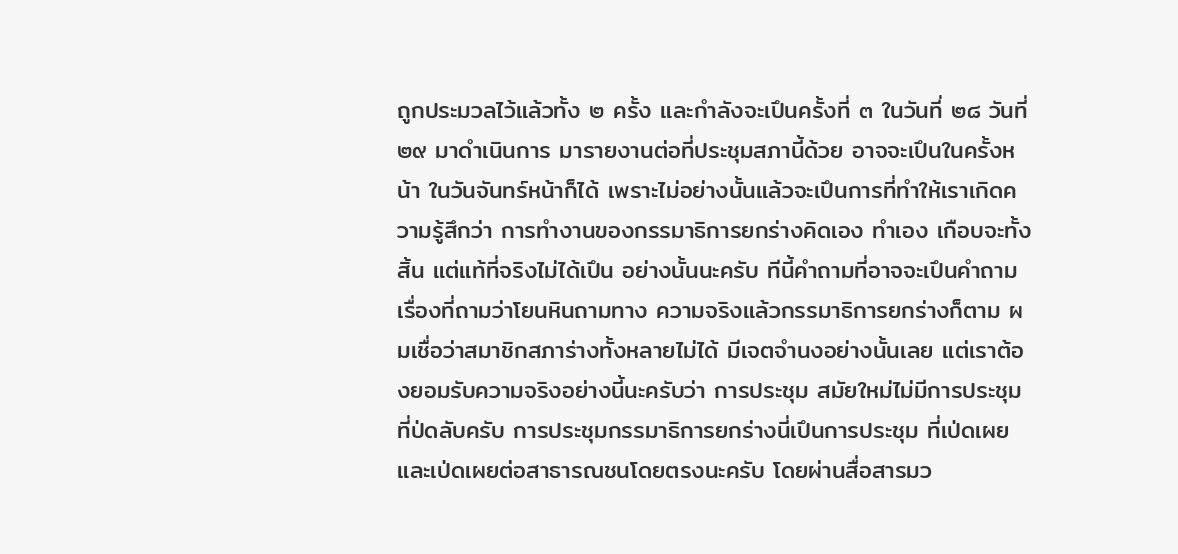ถูกประมวลไว้แล้วทั้ง ๒ ครั้ง และกำลังจะเปึนครั้งที่ ๓ ในวันที่ ๒๘ วันที่ ๒๙ มาดำเนินการ มารายงานต่อที่ประชุมสภานี้ด้วย อาจจะเปึนในครั้งหน้า ในวันจันทร์หน้าก็ได้ เพราะไม่อย่างนั้นแล้วจะเปึนการที่ทําให้เราเกิดความรู้สึกว่า การทํางานของกรรมาธิการยกร่างคิดเอง ทําเอง เกือบจะทั้งสิ้น แต่แท้ที่จริงไม่ได้เปึน อย่างนั้นนะครับ ทีนี้คำถามที่อาจจะเปึนคำถามเรื่องที่ถามว่าโยนหินถามทาง ความจริงแล้วกรรมาธิการยกร่างก็ตาม ผมเชื่อว่าสมาชิกสภาร่างทั้งหลายไม่ได้ มีเจตจำนงอย่างนั้นเลย แต่เราต้องยอมรับความจริงอย่างนี้นะครับว่า การประชุม สมัยใหม่ไม่มีการประชุมที่ป่ดลับครับ การประชุมกรรมาธิการยกร่างนี่เปึนการประชุม ที่เป่ดเผย และเป่ดเผยต่อสาธารณชนโดยตรงนะครับ โดยผ่านสื่อสารมว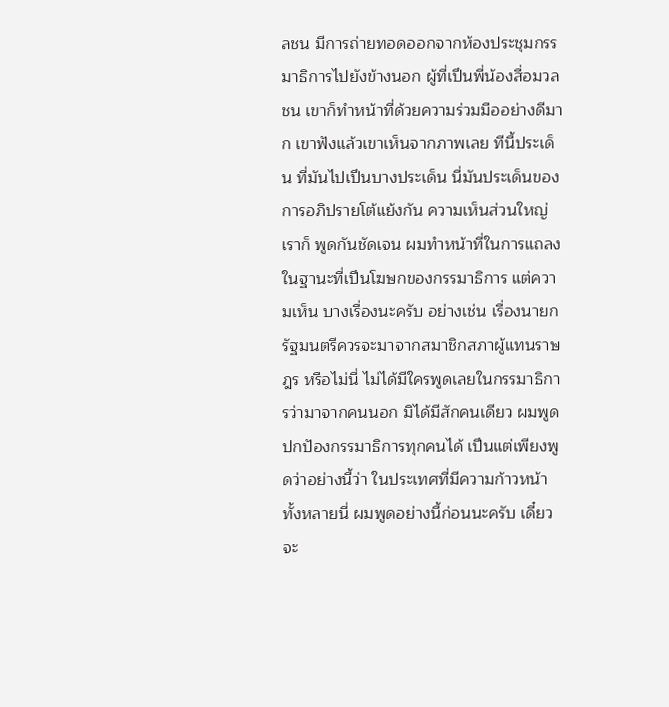ลชน มีการถ่ายทอดออกจากห้องประชุมกรรมาธิการไปยังข้างนอก ผู้ที่เปึนพี่น้องสื่อมวลชน เขาก็ทำหน้าที่ด้วยความร่วมมืออย่างดีมาก เขาฟังแล้วเขาเห็นจากภาพเลย ทีนี้ประเด็น ที่มันไปเปึนบางประเด็น นี่มันประเด็นของการอภิปรายโต้แย้งกัน ความเห็นส่วนใหญ่เราก็ พูดกันชัดเจน ผมทําหน้าที่ในการแถลงในฐานะที่เปึนโฆษกของกรรมาธิการ แต่ความเห็น บางเรื่องนะครับ อย่างเช่น เรื่องนายกรัฐมนตรีควรจะมาจากสมาชิกสภาผู้แทนราษฎร หรือไม่นี่ ไม่ได้มีใครพูดเลยในกรรมาธิการว่ามาจากคนนอก มิได้มีสักคนเดียว ผมพูด ปกปัองกรรมาธิการทุกคนได้ เปึนแต่เพียงพูดว่าอย่างนี้ว่า ในประเทศที่มีความก้าวหน้า ทั้งหลายนี่ ผมพูดอย่างนี้ก่อนนะครับ เดี๋ยวจะ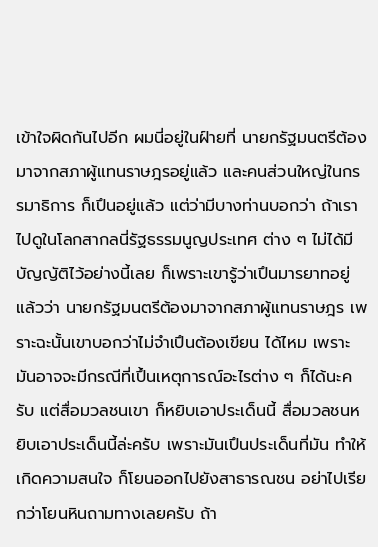เข้าใจผิดกันไปอีก ผมนี่อยู่ในฝ์ายที่ นายกรัฐมนตรีต้องมาจากสภาผู้แทนราษฎรอยู่แล้ว และคนส่วนใหญ่ในกรรมาธิการ ก็เปึนอยู่แล้ว แต่ว่ามีบางท่านบอกว่า ถ้าเราไปดูในโลกสากลนี่รัฐธรรมนูญประเทศ ต่าง ๆ ไม่ได้มีบัญญัติไว้อย่างนี้เลย ก็เพราะเขารู้ว่าเปึนมารยาทอยู่แล้วว่า นายกรัฐมนตรีต้องมาจากสภาผู้แทนราษฎร เพราะฉะนั้นเขาบอกว่าไม่จำเปึนต้องเขียน ได้ไหม เพราะมันอาจจะมีกรณีที่เปึ้นเหตุการณ์อะไรต่าง ๆ ก็ได้นะครับ แต่สื่อมวลชนเขา ก็หยิบเอาประเด็นนี้ สื่อมวลชนหยิบเอาประเด็นนี้ล่ะครับ เพราะมันเปึนประเด็นที่มัน ทำให้เกิดความสนใจ ก็โยนออกไปยังสาธารณชน อย่าไปเรียกว่าโยนหินถามทางเลยครับ ถ้า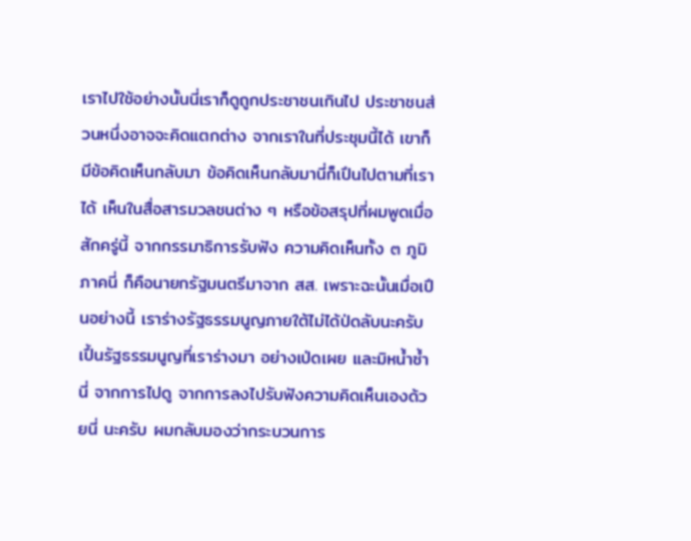เราไปใช้อย่างนั้นนี่เราก็ดูถูกประชาชนเกินไป ประชาชนส่วนหนึ่งอาจจะคิดแตกต่าง จากเราในที่ประชุมนี้ได้ เขาก็มีข้อคิดเห็นกลับมา ข้อคิดเห็นกลับมานี่ก็เปึนไปตามที่เราได้ เห็นในสื่อสารมวลชนต่าง ๆ หรือข้อสรุปที่ผมพูดเมื่อสักครู่นี้ จากกรรมาธิการรับฟัง ความคิดเห็นทั้ง ๓ ภูมิภาคนี่ ก็คือนายกรัฐมนตรีมาจาก สส. เพราะฉะนั้นเมื่อเปึนอย่างนี้ เราร่างรัฐธรรมนูญภายใต้ไม่ได้ป่ดลับนะครับ เปึ้นรัฐธรรมนูญที่เราร่างมา อย่างเป่ดเผย และมิหน้ำซ้ำนี่ จากการไปดู จากการลงไปรับฟังความคิดเห็นเองด้วยนี่ นะครับ ผมกลับมองว่ากระบวนการ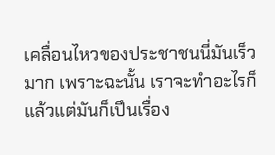เคลื่อนไหวของประชาชนนี่มันเร็วมาก เพราะฉะนั้น เราจะทําอะไรก็แล้วแต่มันก็เปึนเรื่อง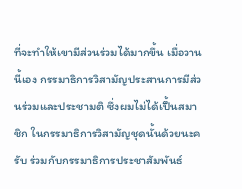ที่จะทําให้เขามีส่วนร่วมได้มากขึ้น เมื่อวานนี้เอง กรรมาธิการวิสามัญประสานการมีส่วนร่วมและประชามติ ซึ่งผมไม่ได้เปึ้นสมาชิก ในกรรมาธิการวิสามัญชุดนั้นด้วยนะครับ ร่วมกับกรรมาธิการประชาสัมพันธ์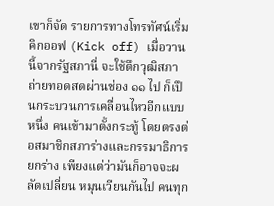เขาก็จัด รายการทางโทรทัศน์เริ่มคิกออฟ (Kick off) เมื่อวานนี้จากรัฐสภานี่ จะใช้ตึกวุฒิสภา ถ่ายทอดสดผ่านช่อง ๑๑ ไป ก็เปึนกระบวนการเคลื่อนไหวอีกแบบหนึ่ง คนเข้ามาตั้งกระทู้ โดยตรงต่อสมาชิกสภาร่างและกรรมาธิการยกร่าง เพียงแต่ว่ามันก็อาจจะผลัดเปลี่ยน หมุนเวียนกันไป คนทุก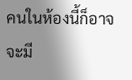คนในห้องนี้ก็อาจจะมี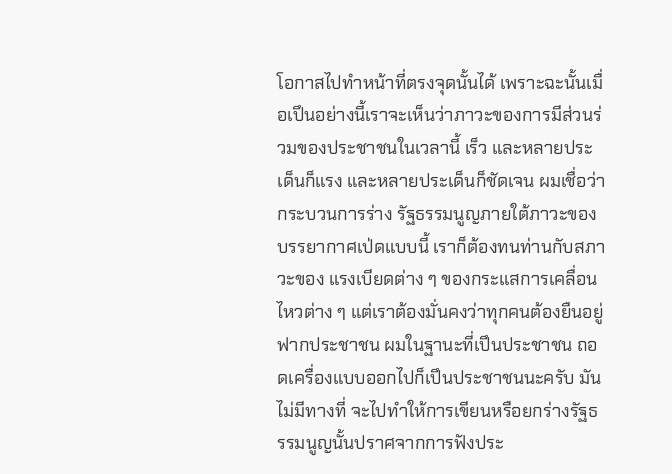โอกาสไปทำหน้าที่ตรงจุดนั้นได้ เพราะฉะนั้นเมื่อเปึนอย่างนี้เราจะเห็นว่าภาวะของการมีส่วนร่วมของประชาชนในเวลานี้ เร็ว และหลายประเด็นก็แรง และหลายประเด็นก็ชัดเจน ผมเชื่อว่ากระบวนการร่าง รัฐธรรมนูญภายใต้ภาวะของบรรยากาศเป่ดแบบนี้ เราก็ต้องทนท่านกับสภาวะของ แรงเบียดต่าง ๆ ของกระแสการเคลื่อนไหวต่าง ๆ แต่เราต้องมั่นคงว่าทุกคนต้องยืนอยู่ ฟากประชาชน ผมในฐานะที่เปึนประชาชน ถอดเครื่องแบบออกไปก็เปึนประชาชนนะครับ มันไม่มีทางที่ จะไปทําให้การเขียนหรือยกร่างรัฐธรรมนูญนั้นปราศจากการฟังประ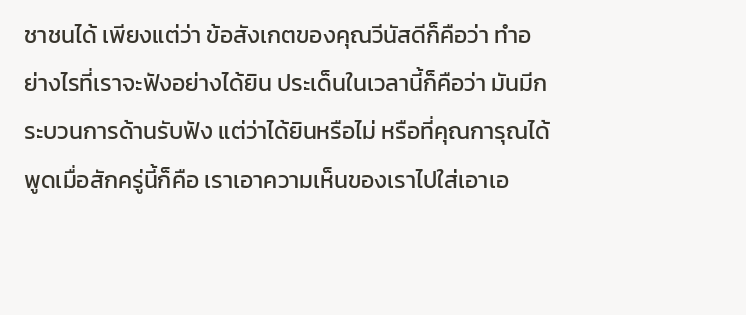ชาชนได้ เพียงแต่ว่า ข้อสังเกตของคุณวีนัสดีก็คือว่า ทําอย่างไรที่เราจะฟังอย่างได้ยิน ประเด็นในเวลานี้ก็คือว่า มันมีกระบวนการด้านรับฟัง แต่ว่าได้ยินหรือไม่ หรือที่คุณการุณได้พูดเมื่อสักครู่นี้ก็คือ เราเอาความเห็นของเราไปใส่เอาเอ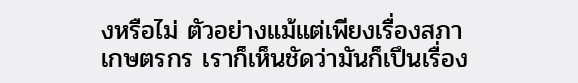งหรือไม่ ตัวอย่างแม้แต่เพียงเรื่องสภาเกษตรกร เราก็เห็นชัดว่ามันก็เปึนเรื่อง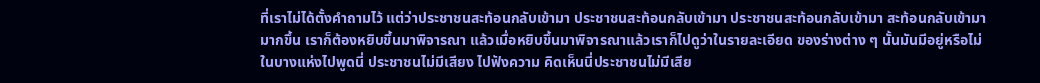ที่เราไม่ได้ตั้งคำถามไว้ แต่ว่าประชาชนสะท้อนกลับเข้ามา ประชาชนสะท้อนกลับเข้ามา ประชาชนสะท้อนกลับเข้ามา สะท้อนกลับเข้ามามากขึ้น เราก็ต้องหยิบขึ้นมาพิจารณา แล้วเมื่อหยิบขึ้นมาพิจารณาแล้วเราก็ไปดูว่าในรายละเอียด ของร่างต่าง ๆ นั้นมันมีอยู่หรือไม่ ในบางแห่งไปพูดนี่ ประชาชนไม่มีเสียง ไปฟังความ คิดเห็นนี่ประชาชนไม่มีเสีย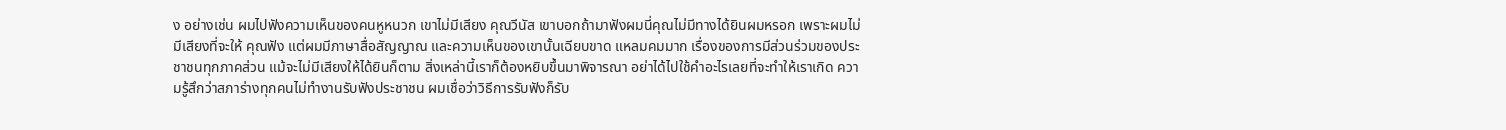ง อย่างเช่น ผมไปฟังความเห็นของคนหูหนวก เขาไม่มีเสียง คุณวีนัส เขาบอกถ้ามาฟังผมนี่คุณไม่มีทางได้ยินผมหรอก เพราะผมไม่มีเสียงที่จะให้ คุณฟัง แต่ผมมีภาษาสื่อสัญญาณ และความเห็นของเขานั้นเฉียบขาด แหลมคมมาก เรื่องของการมีส่วนร่วมของประชาชนทุกภาคส่วน แม้จะไม่มีเสียงให้ได้ยินก็ตาม สิ่งเหล่านี้เราก็ต้องหยิบขึ้นมาพิจารณา อย่าได้ไปใช้คำอะไรเลยที่จะทำให้เราเกิด ความรู้สึกว่าสภาร่างทุกคนไม่ทำงานรับฟังประชาชน ผมเชื่อว่าวิธีการรับฟังก็รับ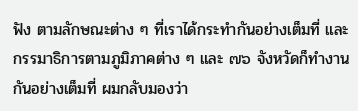ฟัง ตามลักษณะต่าง ๆ ที่เราได้กระทำกันอย่างเต็มที่ และกรรมาธิการตามภูมิภาคต่าง ๆ และ ๗๖ จังหวัดก็ทำงานกันอย่างเต็มที่ ผมกลับมองว่า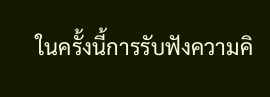ในครั้งนี้การรับฟังความคิ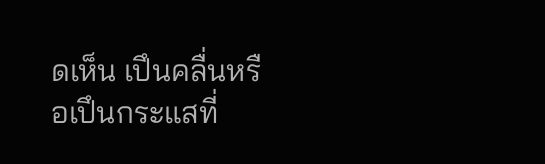ดเห็น เปึนคลื่นหรือเปึนกระแสที่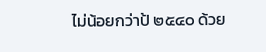ไม่น้อยกว่าป้ ๒๕๔๐ ด้วย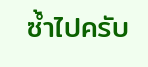ซ้ำไปครับ